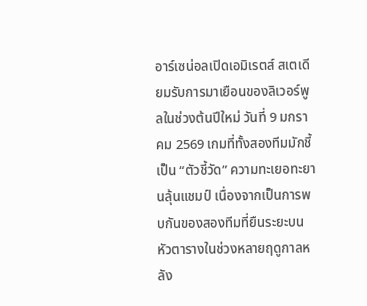อาร์เซน่อลเปิดเอมิเรตส์ สเตเดียมรับการมาเยือนของลิเวอร์พูลในช่วงต้นปีใหม่ วันที่ 9 มกราคม 2569 เกมที่ทั้งสองทีมมักชี้เป็น “ตัวชี้วัด” ความทะเยอทะยานลุ้นแชมป์ เนื่องจากเป็นการพบกันของสองทีมที่ยืนระยะบนหัวตารางในช่วงหลายฤดูกาลหลัง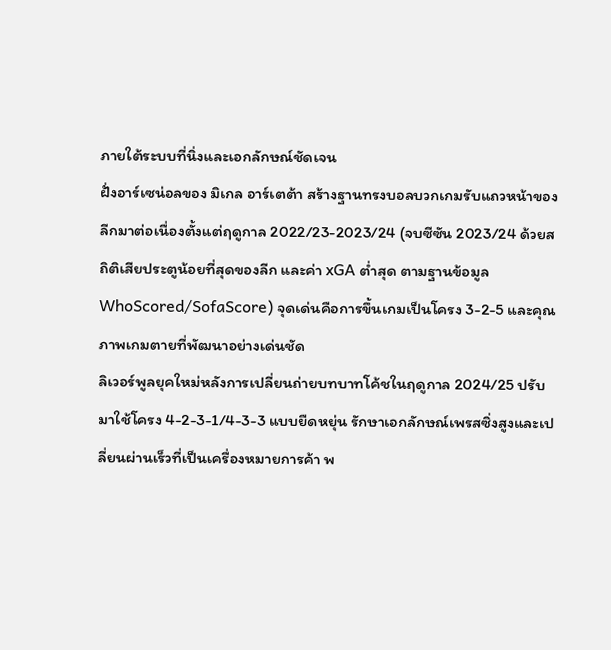ภายใต้ระบบที่นิ่งและเอกลักษณ์ชัดเจน
ฝั่งอาร์เซน่อลของ มิเกล อาร์เตต้า สร้างฐานทรงบอลบวกเกมรับแถวหน้าของลีกมาต่อเนื่องตั้งแต่ฤดูกาล 2022/23-2023/24 (จบซีซัน 2023/24 ด้วยสถิติเสียประตูน้อยที่สุดของลีก และค่า xGA ต่ำสุด ตามฐานข้อมูล WhoScored/SofaScore) จุดเด่นคือการขึ้นเกมเป็นโครง 3-2-5 และคุณภาพเกมตายที่พัฒนาอย่างเด่นชัด
ลิเวอร์พูลยุคใหม่หลังการเปลี่ยนถ่ายบทบาทโค้ชในฤดูกาล 2024/25 ปรับมาใช้โครง 4-2-3-1/4-3-3 แบบยืดหยุ่น รักษาเอกลักษณ์เพรสซิ่งสูงและเปลี่ยนผ่านเร็วที่เป็นเครื่องหมายการค้า พ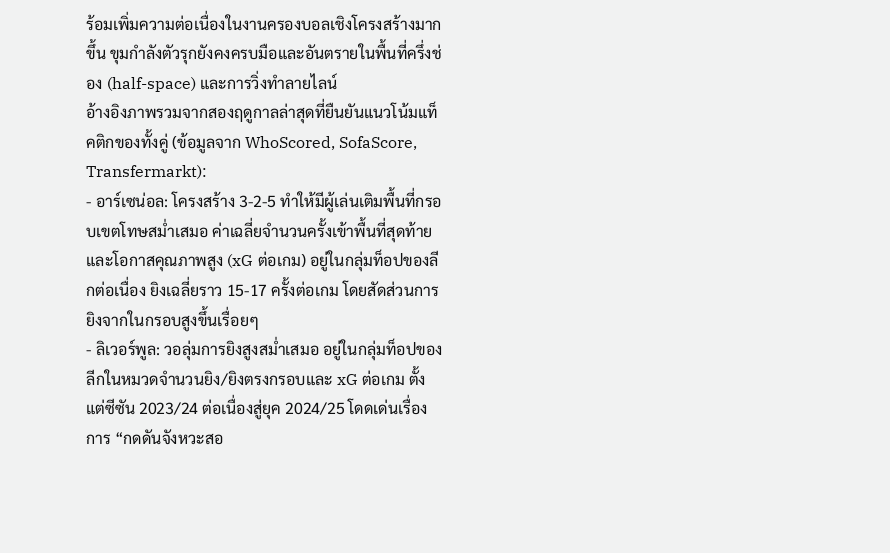ร้อมเพิ่มความต่อเนื่องในงานครองบอลเชิงโครงสร้างมากขึ้น ขุมกำลังตัวรุกยังคงครบมือและอันตรายในพื้นที่ครึ่งช่อง (half-space) และการวิ่งทำลายไลน์
อ้างอิงภาพรวมจากสองฤดูกาลล่าสุดที่ยืนยันแนวโน้มแท็คติกของทั้งคู่ (ข้อมูลจาก WhoScored, SofaScore, Transfermarkt):
- อาร์เซน่อล: โครงสร้าง 3-2-5 ทำให้มีผู้เล่นเติมพื้นที่กรอบเขตโทษสม่ำเสมอ ค่าเฉลี่ยจำนวนครั้งเข้าพื้นที่สุดท้ายและโอกาสคุณภาพสูง (xG ต่อเกม) อยู่ในกลุ่มท็อปของลีกต่อเนื่อง ยิงเฉลี่ยราว 15-17 ครั้งต่อเกม โดยสัดส่วนการยิงจากในกรอบสูงขึ้นเรื่อยๆ
- ลิเวอร์พูล: วอลุ่มการยิงสูงสม่ำเสมอ อยู่ในกลุ่มท็อปของลีกในหมวดจำนวนยิง/ยิงตรงกรอบและ xG ต่อเกม ตั้งแต่ซีซัน 2023/24 ต่อเนื่องสู่ยุค 2024/25 โดดเด่นเรื่องการ “กดดันจังหวะสอ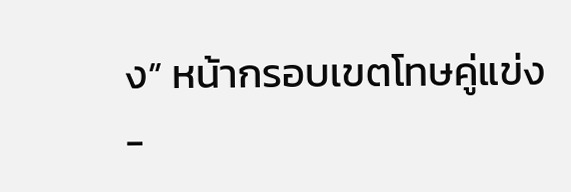ง” หน้ากรอบเขตโทษคู่แข่ง
-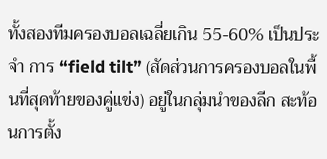ทั้งสองทีมครองบอลเฉลี่ยเกิน 55-60% เป็นประจำ การ “field tilt” (สัดส่วนการครองบอลในพื้นที่สุดท้ายของคู่แข่ง) อยู่ในกลุ่มนำของลีก สะท้อนการตั้ง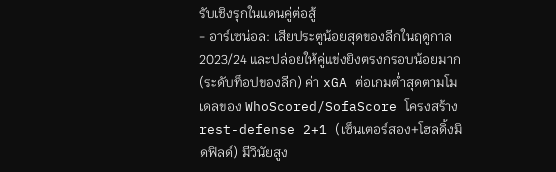รับเชิงรุกในแดนคู่ต่อสู้
- อาร์เซน่อล: เสียประตูน้อยสุดของลีกในฤดูกาล 2023/24 และปล่อยให้คู่แข่งยิงตรงกรอบน้อยมาก (ระดับท็อปของลีก) ค่า xGA ต่อเกมต่ำสุดตามโมเดลของ WhoScored/SofaScore โครงสร้าง rest-defense 2+1 (เซ็นเตอร์สอง+โฮลดิ้งมิดฟิลด์) มีวินัยสูง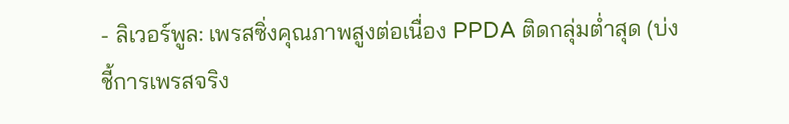- ลิเวอร์พูล: เพรสซิ่งคุณภาพสูงต่อเนื่อง PPDA ติดกลุ่มต่ำสุด (บ่งชี้การเพรสจริง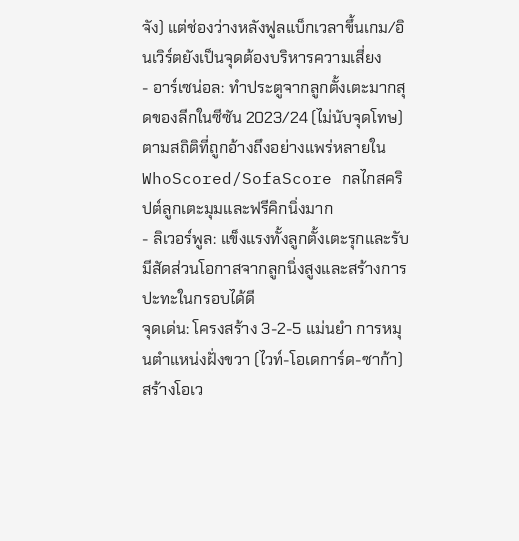จัง) แต่ช่องว่างหลังฟูลแบ็กเวลาขึ้นเกม/อินเวิร์ตยังเป็นจุดต้องบริหารความเสี่ยง
- อาร์เซน่อล: ทำประตูจากลูกตั้งเตะมากสุดของลีกในซีซัน 2023/24 (ไม่นับจุดโทษ) ตามสถิติที่ถูกอ้างถึงอย่างแพร่หลายใน WhoScored/SofaScore กลไกสคริปต์ลูกเตะมุมและฟรีคิกนิ่งมาก
- ลิเวอร์พูล: แข็งแรงทั้งลูกตั้งเตะรุกและรับ มีสัดส่วนโอกาสจากลูกนิ่งสูงและสร้างการปะทะในกรอบได้ดี
จุดเด่น: โครงสร้าง 3-2-5 แม่นยำ การหมุนตำแหน่งฝั่งขวา (ไวท์-โอเดการ์ด-ซาก้า) สร้างโอเว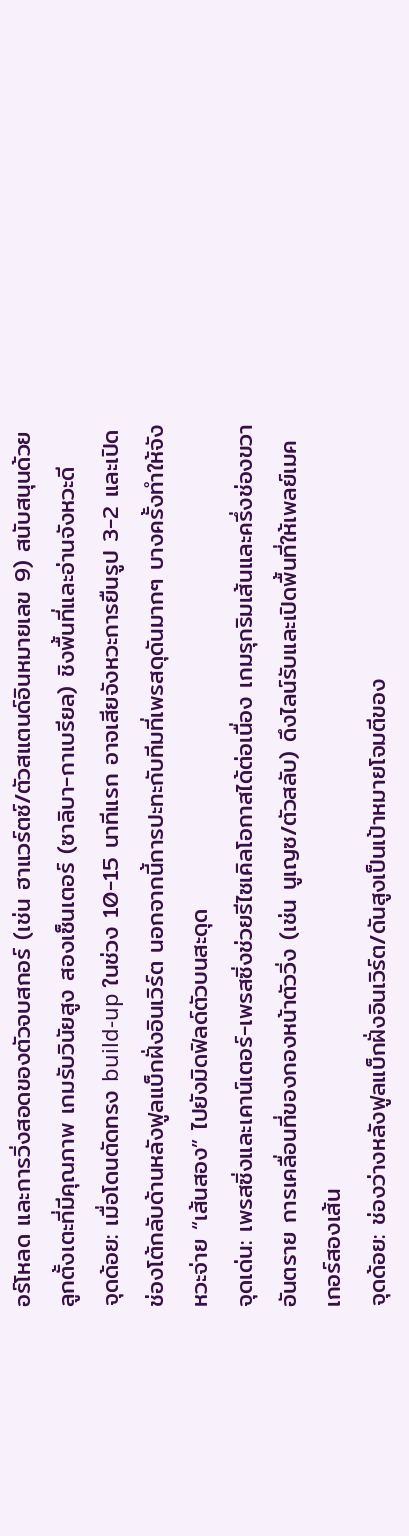อร์โหลด และการวิ่งสอดของตัวจบสกอร์ (เช่น ฮาแวร์ตซ์/ตัวสแตนด์อินหมายเลข 9) สนับสนุนด้วยลูกตั้งเตะที่มีคุณภาพ เกมรับวินัยสูง สองเซ็นเตอร์ (ซาลิบา-กาเบรียล) ชิงพื้นที่และอ่านจังหวะดี
จุดด้อย: เมื่อโดนตัดทรง build-up ในช่วง 10-15 นาทีแรก อาจเสียจังหวะการยืนรูป 3-2 และเปิดช่องโต้กลับด้านหลังฟูลแบ็กฝั่งอินเวิร์ต นอกจากนี้การปะทะกับทีมที่เพรสดุดันมากๆ บางครั้งทำให้จังหวะจ่าย “เส้นสอง” ไปยังมิดฟิลด์ตัวบนสะดุด
จุดเด่น: เพรสซิ่งและเคาน์เตอร์-เพรสซิ่งช่วยรีไซเคิลโอกาสได้ต่อเนื่อง เกมรุกริมเส้นและครึ่งช่องขวาอันตราย การเคลื่อนที่ของกองหน้าตัววิ่ง (เช่น นูเญซ/ตัวสลับ) ดึงไลน์รับและเปิดพื้นที่ให้เพลย์เมคเกอร์สองเส้น
จุดด้อย: ช่องว่างหลังฟูลแบ็กฝั่งอินเวิร์ต/ดันสูงเป็นเป้าหมายโจมตีของ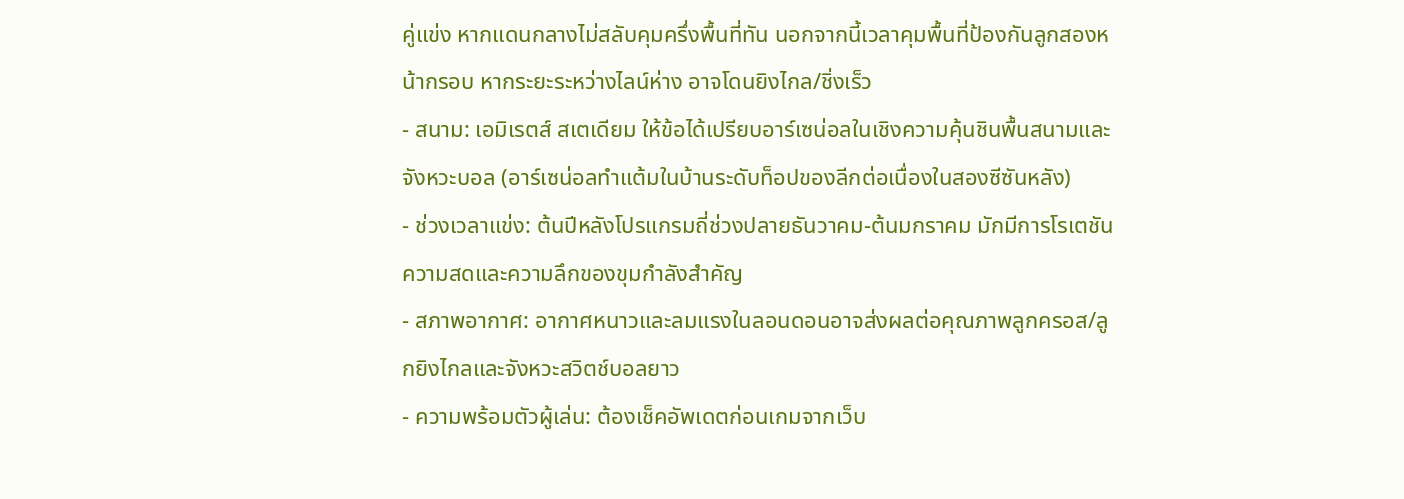คู่แข่ง หากแดนกลางไม่สลับคุมครึ่งพื้นที่ทัน นอกจากนี้เวลาคุมพื้นที่ป้องกันลูกสองหน้ากรอบ หากระยะระหว่างไลน์ห่าง อาจโดนยิงไกล/ชิ่งเร็ว
- สนาม: เอมิเรตส์ สเตเดียม ให้ข้อได้เปรียบอาร์เซน่อลในเชิงความคุ้นชินพื้นสนามและจังหวะบอล (อาร์เซน่อลทำแต้มในบ้านระดับท็อปของลีกต่อเนื่องในสองซีซันหลัง)
- ช่วงเวลาแข่ง: ต้นปีหลังโปรแกรมถี่ช่วงปลายธันวาคม-ต้นมกราคม มักมีการโรเตชัน ความสดและความลึกของขุมกำลังสำคัญ
- สภาพอากาศ: อากาศหนาวและลมแรงในลอนดอนอาจส่งผลต่อคุณภาพลูกครอส/ลูกยิงไกลและจังหวะสวิตช์บอลยาว
- ความพร้อมตัวผู้เล่น: ต้องเช็คอัพเดตก่อนเกมจากเว็บ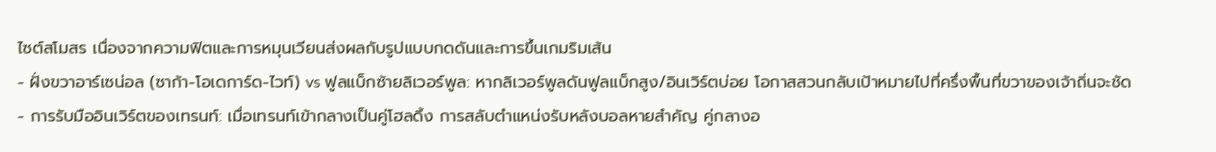ไซต์สโมสร เนื่องจากความฟิตและการหมุนเวียนส่งผลกับรูปแบบกดดันและการขึ้นเกมริมเส้น
- ฝั่งขวาอาร์เซน่อล (ซาก้า-โอเดการ์ด-ไวท์) vs ฟูลแบ็กซ้ายลิเวอร์พูล: หากลิเวอร์พูลดันฟูลแบ็กสูง/อินเวิร์ตบ่อย โอกาสสวนกลับเป้าหมายไปที่ครึ่งพื้นที่ขวาของเจ้าถิ่นจะชัด
- การรับมืออินเวิร์ตของเทรนท์: เมื่อเทรนท์เข้ากลางเป็นคู่โฮลดิ้ง การสลับตำแหน่งรับหลังบอลหายสำคัญ คู่กลางอ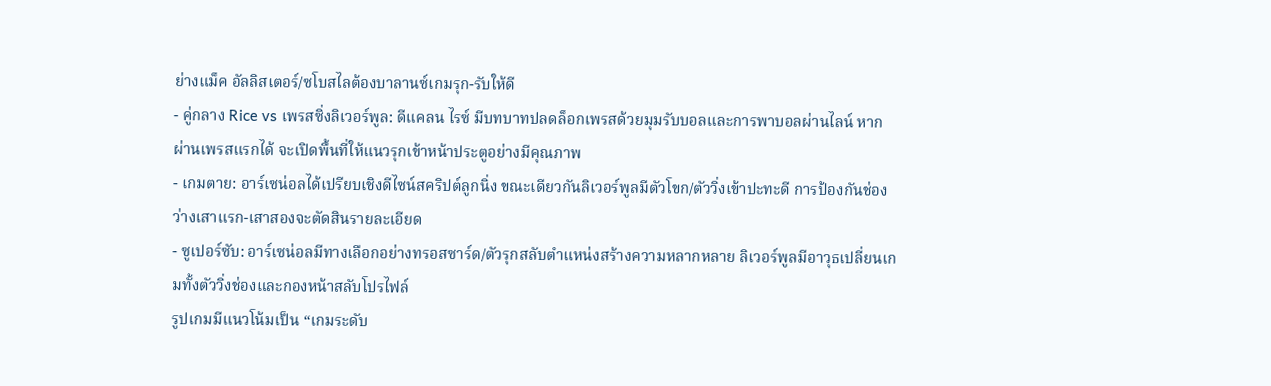ย่างแม็ค อัลลิสเตอร์/ซโบสไลต้องบาลานซ์เกมรุก-รับให้ดี
- คู่กลาง Rice vs เพรสซิ่งลิเวอร์พูล: ดีแคลน ไรซ์ มีบทบาทปลดล็อกเพรสด้วยมุมรับบอลและการพาบอลผ่านไลน์ หากผ่านเพรสแรกได้ จะเปิดพื้นที่ให้แนวรุกเข้าหน้าประตูอย่างมีคุณภาพ
- เกมตาย: อาร์เซน่อลได้เปรียบเชิงดีไซน์สคริปต์ลูกนิ่ง ขณะเดียวกันลิเวอร์พูลมีตัวโขก/ตัววิ่งเข้าปะทะดี การป้องกันช่องว่างเสาแรก-เสาสองจะตัดสินรายละเอียด
- ซูเปอร์ซับ: อาร์เซน่อลมีทางเลือกอย่างทรอสซาร์ด/ตัวรุกสลับตำแหน่งสร้างความหลากหลาย ลิเวอร์พูลมีอาวุธเปลี่ยนเกมทั้งตัววิ่งช่องและกองหน้าสลับโปรไฟล์
รูปเกมมีแนวโน้มเป็น “เกมระดับ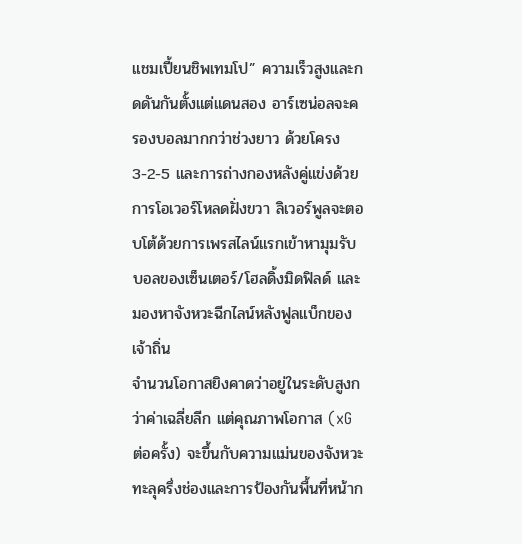แชมเปี้ยนชิพเทมโป” ความเร็วสูงและกดดันกันตั้งแต่แดนสอง อาร์เซน่อลจะครองบอลมากกว่าช่วงยาว ด้วยโครง 3-2-5 และการถ่างกองหลังคู่แข่งด้วยการโอเวอร์โหลดฝั่งขวา ลิเวอร์พูลจะตอบโต้ด้วยการเพรสไลน์แรกเข้าหามุมรับบอลของเซ็นเตอร์/โฮลดิ้งมิดฟิลด์ และมองหาจังหวะฉีกไลน์หลังฟูลแบ็กของเจ้าถิ่น
จำนวนโอกาสยิงคาดว่าอยู่ในระดับสูงกว่าค่าเฉลี่ยลีก แต่คุณภาพโอกาส (xG ต่อครั้ง) จะขึ้นกับความแม่นของจังหวะทะลุครึ่งช่องและการป้องกันพื้นที่หน้าก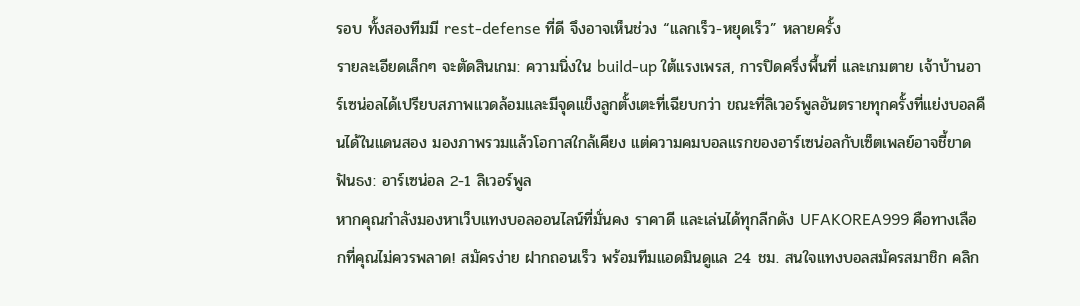รอบ ทั้งสองทีมมี rest-defense ที่ดี จึงอาจเห็นช่วง “แลกเร็ว-หยุดเร็ว” หลายครั้ง
รายละเอียดเล็กๆ จะตัดสินเกม: ความนิ่งใน build-up ใต้แรงเพรส, การปิดครึ่งพื้นที่ และเกมตาย เจ้าบ้านอาร์เซน่อลได้เปรียบสภาพแวดล้อมและมีจุดแข็งลูกตั้งเตะที่เฉียบกว่า ขณะที่ลิเวอร์พูลอันตรายทุกครั้งที่แย่งบอลคืนได้ในแดนสอง มองภาพรวมแล้วโอกาสใกล้เคียง แต่ความคมบอลแรกของอาร์เซน่อลกับเซ็ตเพลย์อาจชี้ขาด
ฟันธง: อาร์เซน่อล 2-1 ลิเวอร์พูล
หากคุณกำลังมองหาเว็บแทงบอลออนไลน์ที่มั่นคง ราคาดี และเล่นได้ทุกลีกดัง UFAKOREA999 คือทางเลือกที่คุณไม่ควรพลาด! สมัครง่าย ฝากถอนเร็ว พร้อมทีมแอดมินดูแล 24 ชม. สนใจแทงบอลสมัครสมาชิก คลิก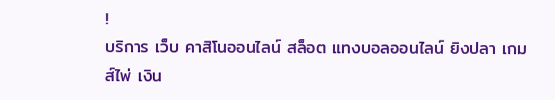!
บริการ เว็บ คาสิโนออนไลน์ สล็อต แทงบอลออนไลน์ ยิงปลา เกมส์ไพ่ เงิน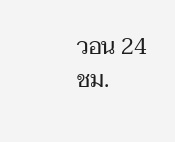วอน 24 ชม.